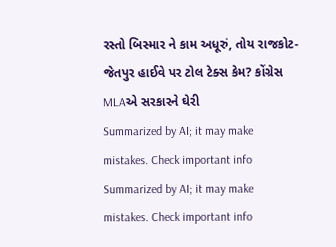રસ્તો બિસ્માર ને કામ અધૂરું, તોય રાજકોટ-જેતપુર હાઈવે પર ટોલ ટેક્સ કેમ? કોંગ્રેસ MLAએ સરકારને ઘેરી
Summarized by AI; it may make mistakes. Check important info
Summarized by AI; it may make mistakes. Check important info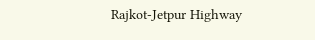Rajkot-Jetpur Highway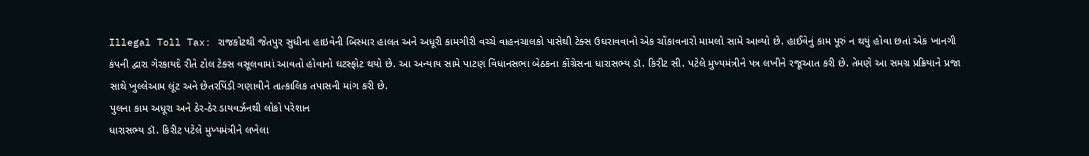Illegal Toll Tax: રાજકોટથી જેતપુર સુધીના હાઇવેની બિસ્માર હાલત અને અધૂરી કામગીરી વચ્ચે વાહનચાલકો પાસેથી ટેક્સ ઉઘરાવવાનો એક ચોંકાવનારો મામલો સામે આવ્યો છે. હાઈવેનું કામ પૂરું ન થયું હોવા છતાં એક ખાનગી કંપની દ્વારા ગેરકાયદે રીતે ટોલ ટેક્સ વસૂલવામાં આવતો હોવાનો ઘટસ્ફોટ થયો છે. આ અન્યાય સામે પાટણ વિધાનસભા બેઠકના કોંગ્રેસના ધારાસભ્ય ડૉ. કિરીટ સી. પટેલે મુખ્યમંત્રીને પત્ર લખીને રજૂઆત કરી છે. તેમણે આ સમગ્ર પ્રક્રિયાને પ્રજા સાથે ખુલ્લેઆમ લૂંટ અને છેતરપિંડી ગણાવીને તાત્કાલિક તપાસની માંગ કરી છે.
પુલના કામ અધૂરા અને ઠેર-ઠેર ડાયવર્ઝનથી લોકો પરેશાન
ધારાસભ્ય ડૉ. કિરીટ પટેલે મુખ્યમંત્રીને લખેલા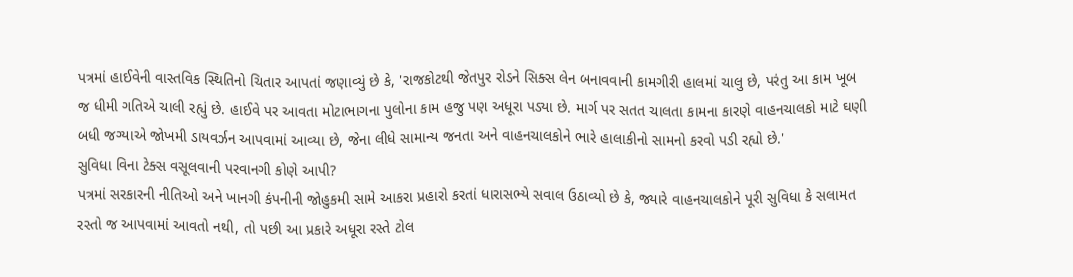પત્રમાં હાઈવેની વાસ્તવિક સ્થિતિનો ચિતાર આપતાં જણાવ્યું છે કે, 'રાજકોટથી જેતપુર રોડને સિક્સ લેન બનાવવાની કામગીરી હાલમાં ચાલુ છે, પરંતુ આ કામ ખૂબ જ ધીમી ગતિએ ચાલી રહ્યું છે. હાઈવે પર આવતા મોટાભાગના પુલોના કામ હજુ પણ અધૂરા પડ્યા છે. માર્ગ પર સતત ચાલતા કામના કારણે વાહનચાલકો માટે ઘણી બધી જગ્યાએ જોખમી ડાયવર્ઝન આપવામાં આવ્યા છે, જેના લીધે સામાન્ય જનતા અને વાહનચાલકોને ભારે હાલાકીનો સામનો કરવો પડી રહ્યો છે.'
સુવિધા વિના ટેક્સ વસૂલવાની પરવાનગી કોણે આપી?
પત્રમાં સરકારની નીતિઓ અને ખાનગી કંપનીની જોહુકમી સામે આકરા પ્રહારો કરતાં ધારાસભ્યે સવાલ ઉઠાવ્યો છે કે, જ્યારે વાહનચાલકોને પૂરી સુવિધા કે સલામત રસ્તો જ આપવામાં આવતો નથી, તો પછી આ પ્રકારે અધૂરા રસ્તે ટોલ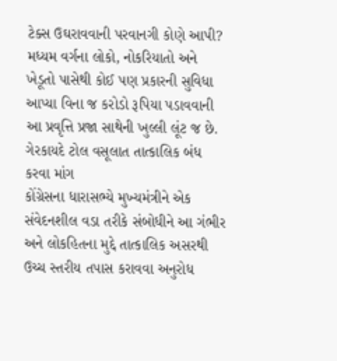ટેક્સ ઉઘરાવવાની પરવાનગી કોણે આપી? મધ્યમ વર્ગના લોકો, નોકરિયાતો અને ખેડૂતો પાસેથી કોઈ પણ પ્રકારની સુવિધા આપ્યા વિના જ કરોડો રૂપિયા પડાવવાની આ પ્રવૃત્તિ પ્રજા સાથેની ખુલ્લી લૂંટ જ છે.
ગેરકાયદે ટોલ વસૂલાત તાત્કાલિક બંધ કરવા માંગ
કોંગ્રેસના ધારાસભ્યે મુખ્યમંત્રીને એક સંવેદનશીલ વડા તરીકે સંબોધીને આ ગંભીર અને લોકહિતના મુદ્દે તાત્કાલિક અસરથી ઉચ્ચ સ્તરીય તપાસ કરાવવા અનુરોધ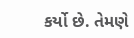કર્યો છે. તેમણે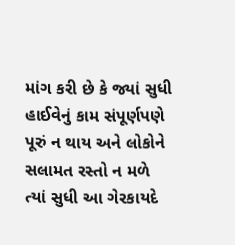માંગ કરી છે કે જ્યાં સુધી હાઈવેનું કામ સંપૂર્ણપણે પૂરું ન થાય અને લોકોને સલામત રસ્તો ન મળે ત્યાં સુધી આ ગેરકાયદે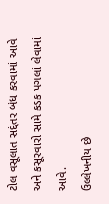ટોલ વસૂલાત સદ્દંતર બંધ કરવામાં આવે અને કસૂરવારો સામે કડક પગલાં લેવામાં આવે.
ઉલ્લેખનીય છે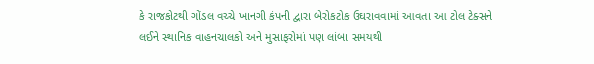કે રાજકોટથી ગોંડલ વચ્ચે ખાનગી કંપની દ્વારા બેરોકટોક ઉઘરાવવામાં આવતા આ ટોલ ટેક્સને લઈને સ્થાનિક વાહનચાલકો અને મુસાફરોમાં પણ લાંબા સમયથી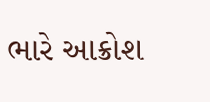ભારે આક્રોશ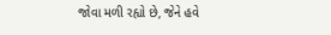જોવા મળી રહ્યો છે, જેને હવે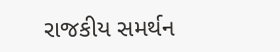રાજકીય સમર્થન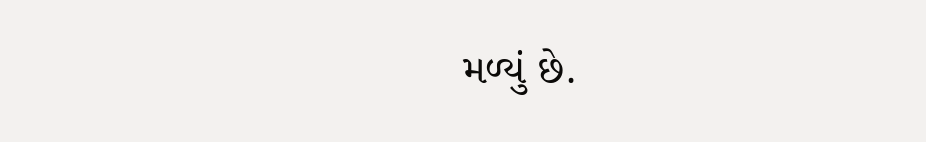મળ્યું છે.